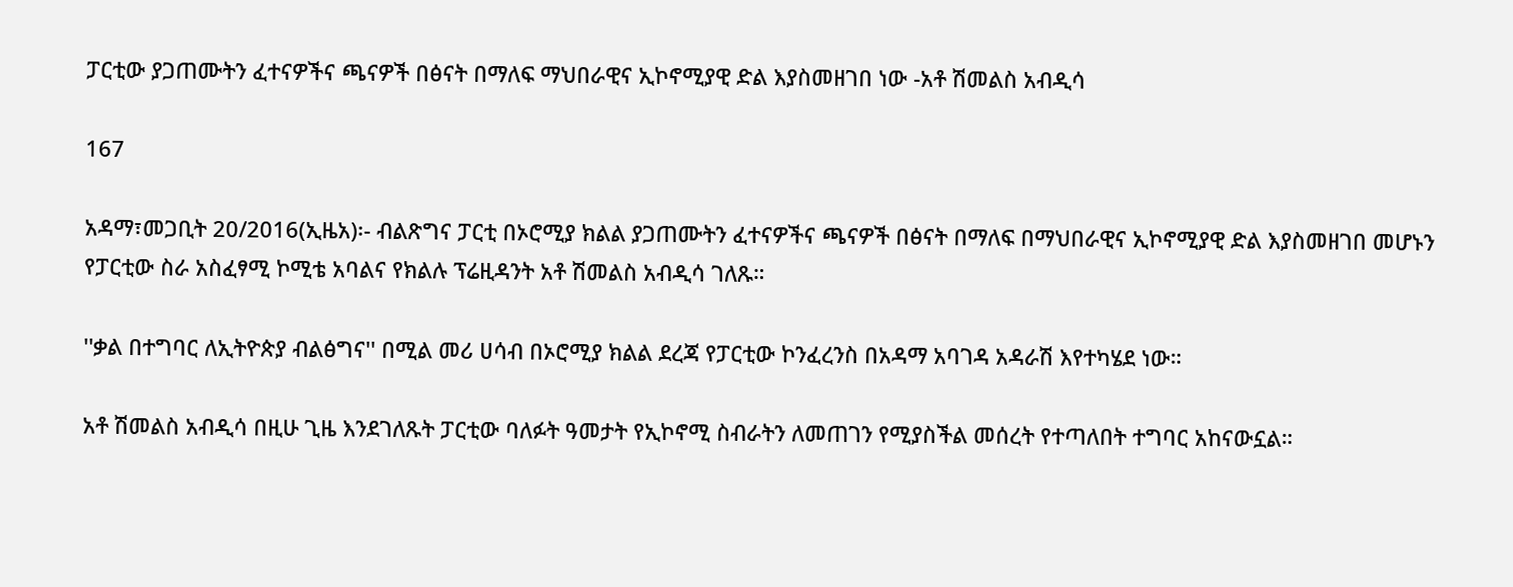ፓርቲው ያጋጠሙትን ፈተናዎችና ጫናዎች በፅናት በማለፍ ማህበራዊና ኢኮኖሚያዊ ድል እያስመዘገበ ነው -አቶ ሽመልስ አብዲሳ

167

አዳማ፣መጋቢት 20/2016(ኢዜአ)፡- ብልጽግና ፓርቲ በኦሮሚያ ክልል ያጋጠሙትን ፈተናዎችና ጫናዎች በፅናት በማለፍ በማህበራዊና ኢኮኖሚያዊ ድል እያስመዘገበ መሆኑን የፓርቲው ስራ አስፈፃሚ ኮሚቴ አባልና የክልሉ ፕሬዚዳንት አቶ ሽመልስ አብዲሳ ገለጹ።

''ቃል በተግባር ለኢትዮጵያ ብልፅግና'' በሚል መሪ ሀሳብ በኦሮሚያ ክልል ደረጃ የፓርቲው ኮንፈረንስ በአዳማ አባገዳ አዳራሽ እየተካሄደ ነው።

አቶ ሽመልስ አብዲሳ በዚሁ ጊዜ እንደገለጹት ፓርቲው ባለፉት ዓመታት የኢኮኖሚ ስብራትን ለመጠገን የሚያስችል መሰረት የተጣለበት ተግባር አከናውኗል።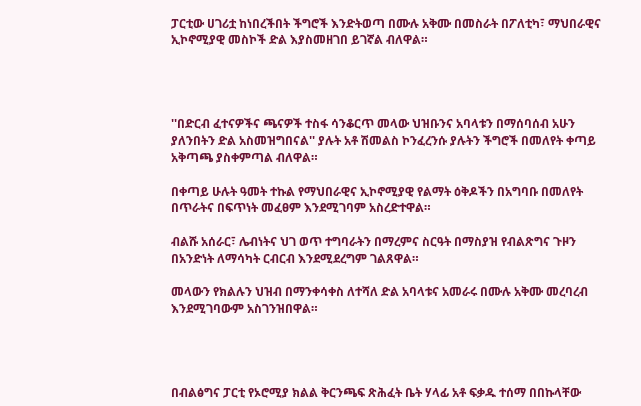ፓርቲው ሀገሪቷ ከነበረችበት ችግሮች እንድትወጣ በሙሉ አቅሙ በመስራት በፖለቲካ፣ ማህበራዊና ኢኮኖሚያዊ መስኮች ድል እያስመዘገበ ይገኛል ብለዋል።




''በድርብ ፈተናዎችና ጫናዎች ተስፋ ሳንቆርጥ መላው ህዝቡንና አባላቱን በማሰባሰብ አሁን ያለንበትን ድል አስመዝግበናል'' ያሉት አቶ ሽመልስ ኮንፈረንሱ ያሉትን ችግሮች በመለየት ቀጣይ አቅጣጫ ያስቀምጣል ብለዋል።

በቀጣይ ሁሉት ዓመት ተኩል የማህበራዊና ኢኮኖሚያዊ የልማት ዕቅዶችን በአግባቡ በመለየት በጥራትና በፍጥነት መፈፀም እንደሚገባም አስረድተዋል።

ብልሹ አሰራር፣ ሌብነትና ህገ ወጥ ተግባራትን በማረምና ስርዓት በማስያዝ የብልጽግና ጉዞን በአንድነት ለማሳካት ርብርብ እንደሚደረግም ገልጸዋል።

መላውን የክልሉን ህዝብ በማንቀሳቀስ ለተሻለ ድል አባላቱና አመራሩ በሙሉ አቅሙ መረባረብ እንደሚገባውም አስገንዝበዋል።




በብልፅግና ፓርቲ የኦሮሚያ ክልል ቅርንጫፍ ጽሕፈት ቤት ሃላፊ አቶ ፍቃዱ ተሰማ በበኩላቸው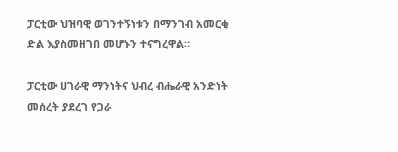ፓርቲው ህዝባዊ ወገንተኝነቱን በማንገብ አመርቂ ድል እያስመዘገበ መሆኑን ተናግረዋል።

ፓርቲው ሀገራዊ ማንነትና ህብረ ብሔራዊ አንድነት መሰረት ያደረገ የጋራ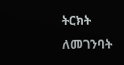ትርክት ለመገንባት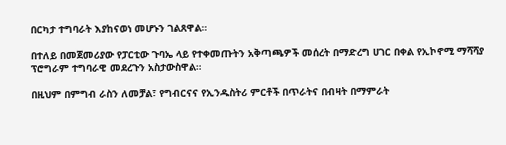በርካታ ተግባራት እያከናወነ መሆኑን ገልጸዋል።

በተለይ በመጀመሪያው የፓርቲው ጉባኤ ላይ የተቀመጡትን አቅጣጫዎች መሰረት በማድረግ ሀገር በቀል የኢኮኖሚ ማሻሻያ ፕሮግራም ተግባራዊ መደረጉን አስታውስዋል።

በዚህም በምግብ ራስን ለመቻል፣ የግብርናና የኢንዱስትሪ ምርቶች በጥራትና በብዛት በማምራት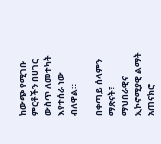ከውጭ የሚገቡ ምርቶችን በሀገር ውስጥ ለመተካት እየተሰራ ነው ብለዋል።

በቀጣይ ሰላምን ማጽናት፣ ማህበራዊና ኢኮኖሚያዊ ልማት አጠናክሮ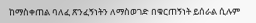ከማስቀጠል ባለፈ ጽንፈኝነትን ለማስወገድ በቁርጠኝነት ይሰራል ሲሉም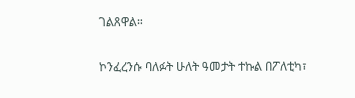ገልጸዋል።

ኮንፈረንሱ ባለፉት ሁለት ዓመታት ተኩል በፖለቲካ፣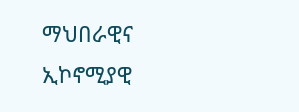ማህበራዊና ኢኮኖሚያዊ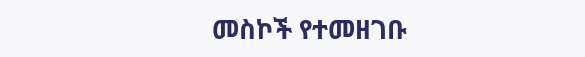መስኮች የተመዘገቡ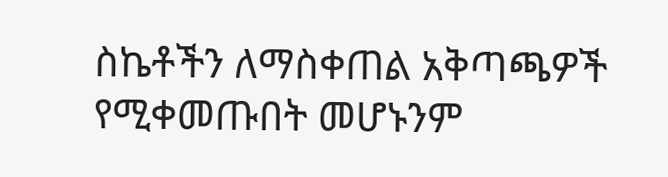ስኬቶችን ለማስቀጠል አቅጣጫዎች የሚቀመጡበት መሆኑንም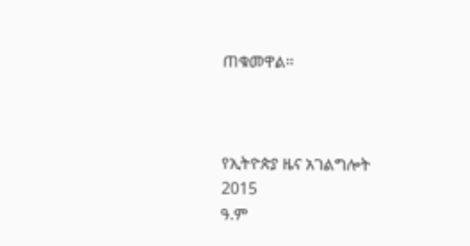ጠቁመዋል።



የኢትዮጵያ ዜና አገልግሎት
2015
ዓ.ም